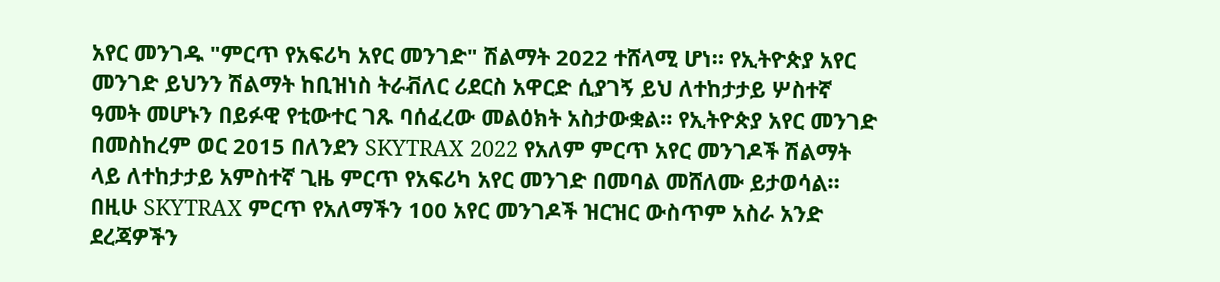አየር መንገዱ "ምርጥ የአፍሪካ አየር መንገድ" ሽልማት 2022 ተሸላሚ ሆነ። የኢትዮጵያ አየር መንገድ ይህንን ሽልማት ከቢዝነስ ትራቭለር ሪደርስ አዋርድ ሲያገኝ ይህ ለተከታታይ ሦስተኛ ዓመት መሆኑን በይፉዊ የቲውተር ገጹ ባሰፈረው መልዕክት አስታውቋል። የኢትዮጵያ አየር መንገድ በመስከረም ወር 2015 በለንደን SKYTRAX 2022 የአለም ምርጥ አየር መንገዶች ሽልማት ላይ ለተከታታይ አምስተኛ ጊዜ ምርጥ የአፍሪካ አየር መንገድ በመባል መሸለሙ ይታወሳል። በዚሁ SKYTRAX ምርጥ የአለማችን 100 አየር መንገዶች ዝርዝር ውስጥም አስራ አንድ ደረጃዎችን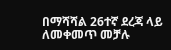በማሻሻል 26ተኛ ደረጃ ላይ ለመቀመጥ መቻሉ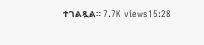ተገልጿል። 7.7K views15:28